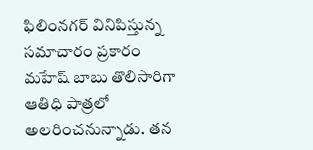ఫిలింనగర్ వినిపిస్తున్న సమాచారం ప్రకారం మహేష్ బాబు తొలిసారిగా ఆతిధి పాత్రలో అలరించనున్నాడు. తన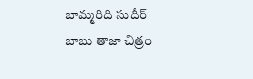బామ్మరిది సుదీర్ బాబు తాజా చిత్రం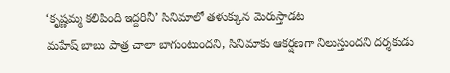‘కృష్ణమ్మ కలిపింది ఇద్దరినీ’ సినిమాలో తళుక్కున మెరుస్తాడట
మహేష్ బాబు పాత్ర చాలా బాగుంటుందని, సినిమాకు ఆకర్షణగా నిలుస్తుందని దర్శకుడు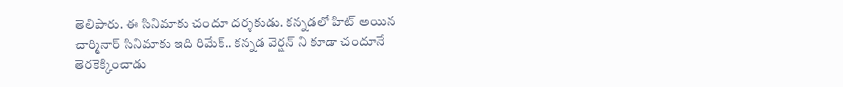తెలిపారు. ఈ సినిమాకు చందూ దర్శకుడు. కన్నడలో హిట్ అయిన చార్మినార్ సినిమాకు ఇది రిమేక్.. కన్నడ వెర్షన్ ని కూడా చందూనే తెరకెక్కించాడు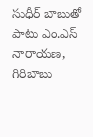సుధీర్ బాబుతో పాటు ఎం.ఎస్ నారాయణ, గిరిబాబు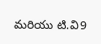మరియు టి.వి9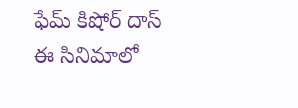ఫేమ్ కిషోర్ దాస్ ఈ సినిమాలో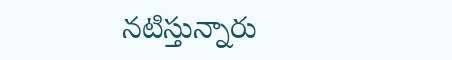నటిస్తున్నారు